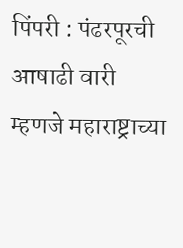पिंपरी : पंढरपूरची आषाढी वारी म्हणजे महाराष्ट्राच्या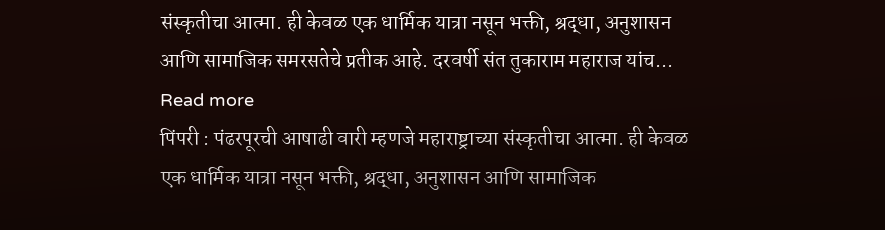संस्कृतीचा आत्मा. ही केवळ एक धार्मिक यात्रा नसून भक्ती, श्रद्धा, अनुशासन आणि सामाजिक समरसतेचे प्रतीक आहे. दरवर्षी संत तुकाराम महाराज यांच... Read more
पिंपरी : पंढरपूरची आषाढी वारी म्हणजे महाराष्ट्राच्या संस्कृतीचा आत्मा. ही केवळ एक धार्मिक यात्रा नसून भक्ती, श्रद्धा, अनुशासन आणि सामाजिक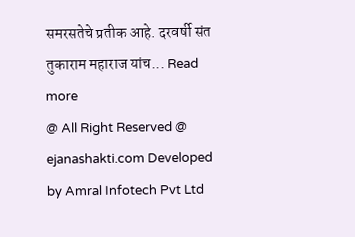समरसतेचे प्रतीक आहे. दरवर्षी संत तुकाराम महाराज यांच... Read more
@ All Right Reserved @ ejanashakti.com Developed by Amral Infotech Pvt Ltd